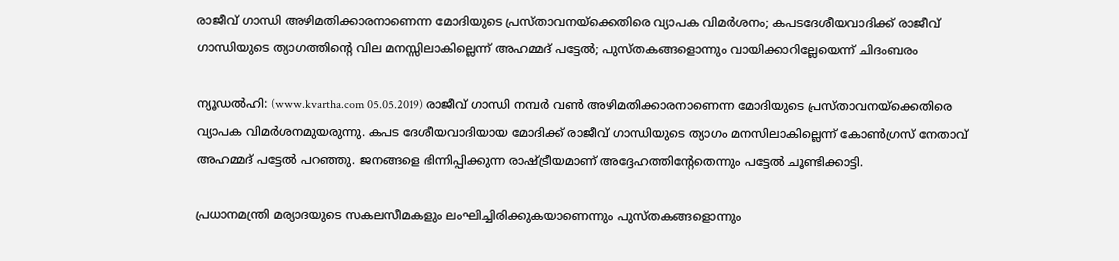രാജീവ് ഗാന്ധി അഴിമതിക്കാരനാണെന്ന മോദിയുടെ പ്രസ്താവനയ്‌ക്കെതിരെ വ്യാപക വിമര്‍ശനം; കപടദേശീയവാദിക്ക് രാജീവ് ഗാന്ധിയുടെ ത്യാഗത്തിന്റെ വില മനസ്സിലാകില്ലെന്ന് അഹമ്മദ് പട്ടേല്‍; പുസ്തകങ്ങളൊന്നും വായിക്കാറില്ലേയെന്ന് ചിദംബരം

ന്യൂഡല്‍ഹി: (www.kvartha.com 05.05.2019) രാജീവ് ഗാന്ധി നമ്പര്‍ വണ്‍ അഴിമതിക്കാരനാണെന്ന മോദിയുടെ പ്രസ്താവനയ്‌ക്കെതിരെ വ്യാപക വിമര്‍ശനമുയരുന്നു. കപട ദേശീയവാദിയായ മോദിക്ക് രാജീവ് ഗാന്ധിയുടെ ത്യാഗം മനസിലാകില്ലെന്ന് കോണ്‍ഗ്രസ് നേതാവ് അഹമ്മദ് പട്ടേല്‍ പറഞ്ഞു. ജനങ്ങളെ ഭിന്നിപ്പിക്കുന്ന രാഷ്ട്രീയമാണ് അദ്ദേഹത്തിന്റേതെന്നും പട്ടേല്‍ ചൂണ്ടിക്കാട്ടി.

പ്രധാനമന്ത്രി മര്യാദയുടെ സകലസീമകളും ലംഘിച്ചിരിക്കുകയാണെന്നും പുസ്തകങ്ങളൊന്നും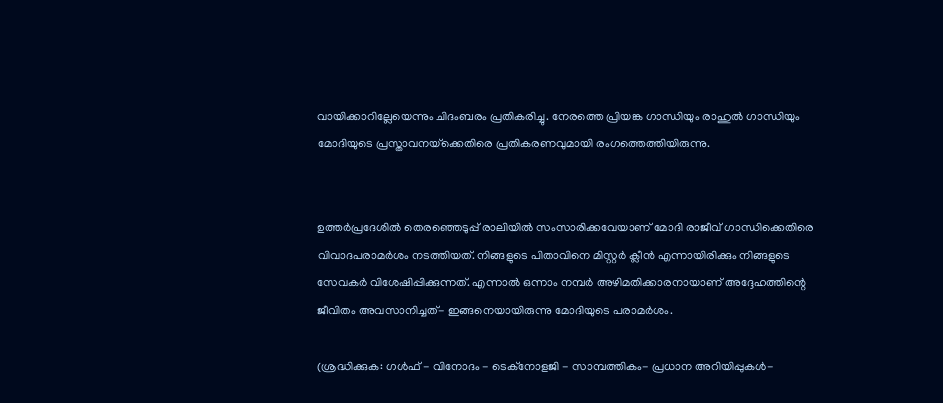വായിക്കാറില്ലേയെന്നും ചിദംബരം പ്രതികരിച്ചു. നേരത്തെ പ്രിയങ്ക ഗാന്ധിയും രാഹുല്‍ ഗാന്ധിയും മോദിയുടെ പ്രസ്താവനയ്‌ക്കെതിരെ പ്രതികരണവുമായി രംഗത്തെത്തിയിരുന്നു.


ഉത്തര്‍പ്രദേശില്‍ തെരഞ്ഞെടുപ്പ് രാലിയില്‍ സംസാരിക്കവേയാണ് മോദി രാജീവ് ഗാന്ധിക്കെതിരെ വിവാദപരാമര്‍ശം നടത്തിയത്. നിങ്ങളുടെ പിതാവിനെ മിസ്റ്റര്‍ ക്ലീന്‍ എന്നായിരിക്കും നിങ്ങളുടെ സേവകര്‍ വിശേഷിപ്പിക്കുന്നത്. എന്നാല്‍ ഒന്നാം നമ്പര്‍ അഴിമതിക്കാരനായാണ് അദ്ദേഹത്തിന്റെ ജീവിതം അവസാനിച്ചത്- ഇങ്ങനെയായിരുന്നു മോദിയുടെ പരാമര്‍ശം.

(ശ്രദ്ധിക്കുക: ഗൾഫ് - വിനോദം - ടെക്നോളജി - സാമ്പത്തികം- പ്രധാന അറിയിപ്പുകൾ-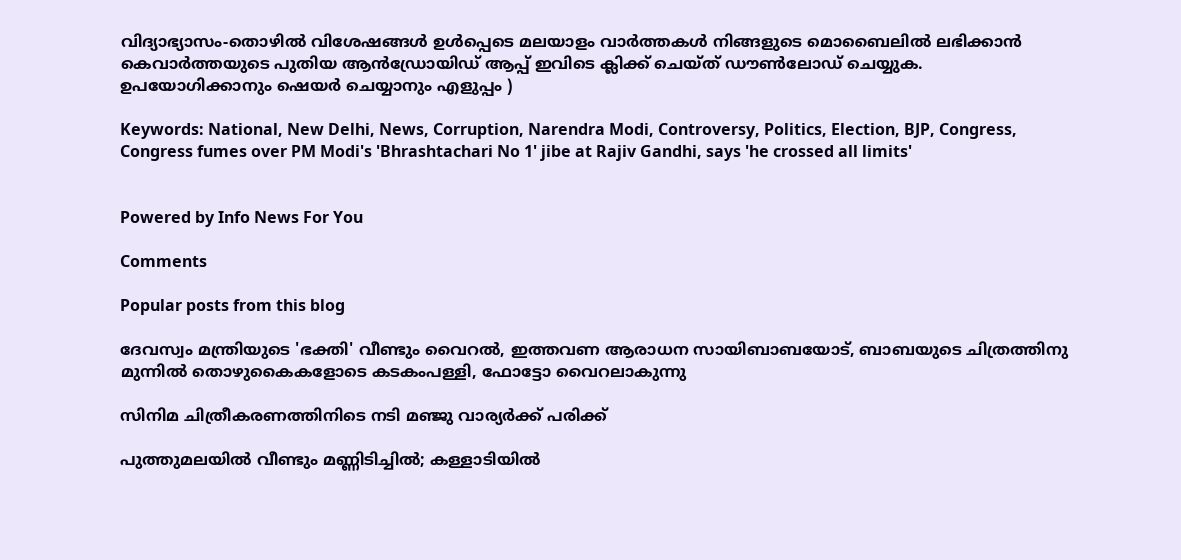വിദ്യാഭ്യാസം-തൊഴിൽ വിശേഷങ്ങൾ ഉൾപ്പെടെ മലയാളം വാർത്തകൾ നിങ്ങളുടെ മൊബൈലിൽ ലഭിക്കാൻ കെവാർത്തയുടെ പുതിയ ആൻഡ്രോയിഡ് ആപ്പ് ഇവിടെ ക്ലിക്ക് ചെയ്ത് ഡൗൺലോഡ് ചെയ്യുക. ഉപയോഗിക്കാനും ഷെയർ ചെയ്യാനും എളുപ്പം )

Keywords: National, New Delhi, News, Corruption, Narendra Modi, Controversy, Politics, Election, BJP, Congress, Congress fumes over PM Modi's 'Bhrashtachari No 1' jibe at Rajiv Gandhi, says 'he crossed all limits'


Powered by Info News For You

Comments

Popular posts from this blog

ദേവസ്വം മന്ത്രിയുടെ 'ഭക്തി' വീണ്ടും വൈറല്‍, ഇത്തവണ ആരാധന സായിബാബയോട്, ബാബയുടെ ചിത്രത്തിനു മുന്നില്‍ തൊഴുകൈകളോടെ കടകംപള്ളി, ഫോട്ടോ വൈറലാകുന്നു

സിനിമ ചിത്രീകരണത്തിനിടെ നടി മഞ്ജു വാര്യര്‍ക്ക് പരിക്ക്

പുത്തുമലയില്‍ വീണ്ടും മണ്ണിടിച്ചില്‍; കള്ളാടിയില്‍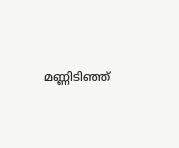മണ്ണിടിഞ്ഞ്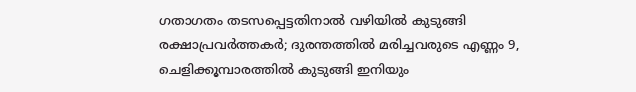ഗതാഗതം തടസപ്പെട്ടതിനാല്‍ വഴിയില്‍ കുടുങ്ങി രക്ഷാപ്രവര്‍ത്തകര്‍; ദുരന്തത്തില്‍ മരിച്ചവരുടെ എണ്ണം 9, ചെളിക്കൂമ്പാരത്തില്‍ കുടുങ്ങി ഇനിയും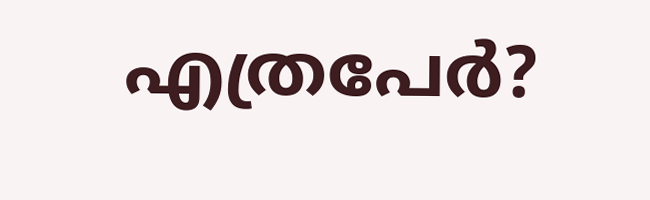എത്രപേര്‍?